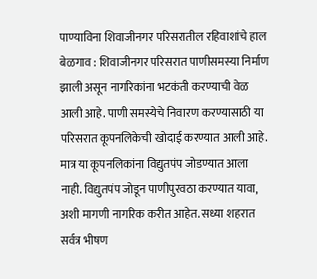पाण्याविना शिवाजीनगर परिसरातील रहिवाशांचे हाल
बेळगाव : शिवाजीनगर परिसरात पाणीसमस्या निर्माण झाली असून नागरिकांना भटकंती करण्याची वेळ आली आहे. पाणी समस्येचे निवारण करण्यासाठी या परिसरात कूपनलिकेची खोदाई करण्यात आली आहे. मात्र या कूपनलिकांना विद्युतपंप जोडण्यात आला नाही. विद्युतपंप जोडून पाणीपुरवठा करण्यात यावा, अशी मागणी नागरिक करीत आहेत. सध्या शहरात सर्वत्र भीषण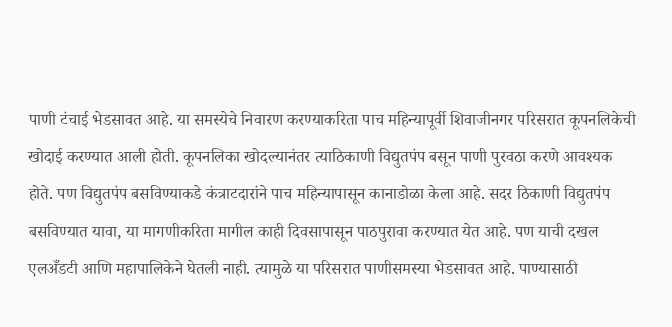पाणी टंचाई भेडसावत आहे. या समस्येचे निवारण करण्याकरिता पाच महिन्यापूर्वी शिवाजीनगर परिसरात कूपनलिकेची खोदाई करण्यात आली होती. कूपनलिका खोदल्यानंतर त्याठिकाणी विद्युतपंप बसून पाणी पुरवठा करणे आवश्यक होते. पण विद्युतपंप बसविण्याकडे कंत्राटदारांने पाच महिन्यापासून कानाडोळा केला आहे. सदर ठिकाणी विद्युतपंप बसविण्यात यावा, या मागणीकरिता मागील काही दिवसापासून पाठपुरावा करण्यात येत आहे. पण याची दखल एलअँडटी आणि महापालिकेने घेतली नाही. त्यामुळे या परिसरात पाणीसमस्या भेडसावत आहे. पाण्यासाठी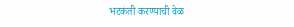भटकंती करण्याची वेळ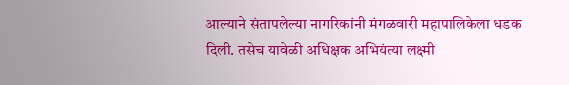आल्याने संतापलेल्या नागरिकांनी मंगळवारी महापालिकेला धडक दिली. तसेच यावेळी अधिक्षक अभियंत्या लक्ष्मी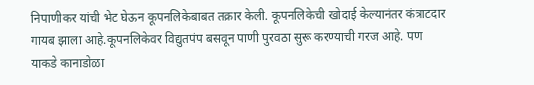निपाणीकर यांची भेट घेऊन कूपनलिकेबाबत तक्रार केली. कूपनलिकेची खोदाई केल्यानंतर कंत्राटदार गायब झाला आहे.कूपनलिकेवर विद्युतपंप बसवून पाणी पुरवठा सुरू करण्याची गरज आहे. पण याकडे कानाडोळा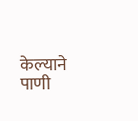केल्याने पाणी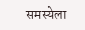समस्येला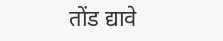तोंड द्यावे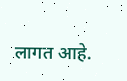लागत आहे.